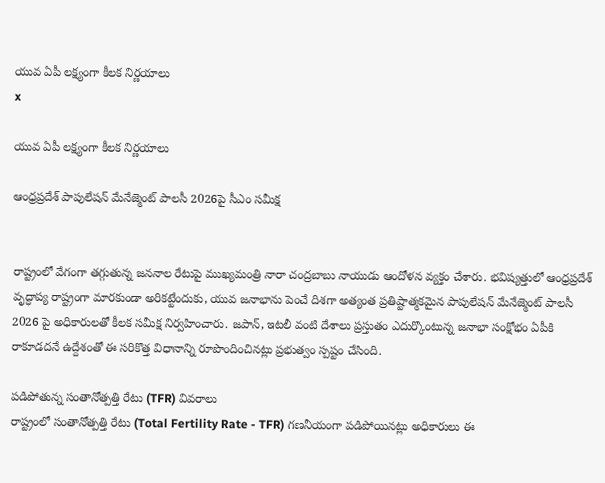యువ ఏపీ లక్ష్యంగా కీలక నిర్ణయాలు
x

యువ ఏపీ లక్ష్యంగా కీలక నిర్ణయాలు

ఆంధ్రప్రదేశ్ పాపులేషన్ మేనేజ్మెంట్ పాలసీ 2026పై సీఎం సమీక్ష


రాష్ట్రంలో వేగంగా తగ్గుతున్న జననాల రేటుపై ముఖ్యమంత్రి నారా చంద్రబాబు నాయుడు ఆందోళన వ్యక్తం చేశారు. భవిష్యత్తులో ఆంధ్రప్రదేశ్ వృద్ధాప్య రాష్ట్రంగా మారకుండా అరికట్టేందుకు, యువ జనాభాను పెంచే దిశగా అత్యంత ప్రతిష్టాత్మకమైన పాపులేషన్ మేనేజ్మెంట్ పాలసీ 2026 పై అధికారులతో కీలక సమీక్ష నిర్వహించారు. జపాన్, ఇటలీ వంటి దేశాలు ప్రస్తుతం ఎదుర్కొంటున్న జనాభా సంక్షోభం ఏపీకి రాకూడదనే ఉద్దేశంతో ఈ సరికొత్త విధానాన్ని రూపొందించినట్లు ప్రభుత్వం స్పష్టం చేసింది.

పడిపోతున్న సంతానోత్పత్తి రేటు (TFR) వివరాలు
రాష్ట్రంలో సంతానోత్పత్తి రేటు (Total Fertility Rate - TFR) గణనీయంగా పడిపోయినట్లు అధికారులు ఈ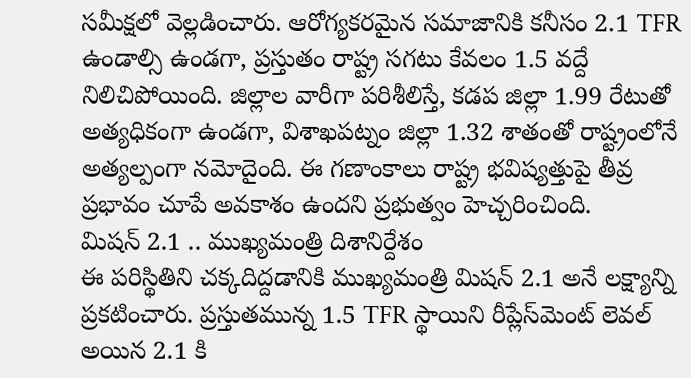సమీక్షలో వెల్లడించారు. ఆరోగ్యకరమైన సమాజానికి కనీసం 2.1 TFR ఉండాల్సి ఉండగా, ప్రస్తుతం రాష్ట్ర సగటు కేవలం 1.5 వద్దే నిలిచిపోయింది. జిల్లాల వారీగా పరిశీలిస్తే, కడప జిల్లా 1.99 రేటుతో అత్యధికంగా ఉండగా, విశాఖపట్నం జిల్లా 1.32 శాతంతో రాష్ట్రంలోనే అత్యల్పంగా నమోదైంది. ఈ గణాంకాలు రాష్ట్ర భవిష్యత్తుపై తీవ్ర ప్రభావం చూపే అవకాశం ఉందని ప్రభుత్వం హెచ్చరించింది.
మిషన్ 2.1 .. ముఖ్యమంత్రి దిశానిర్దేశం
ఈ పరిస్థితిని చక్కదిద్దడానికి ముఖ్యమంత్రి మిషన్ 2.1 అనే లక్ష్యాన్ని ప్రకటించారు. ప్రస్తుతమున్న 1.5 TFR స్థాయిని రీప్లేస్‌మెంట్ లెవల్ అయిన 2.1 కి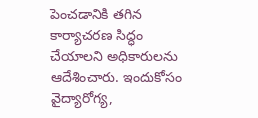పెంచడానికి తగిన కార్యాచరణ సిద్ధం చేయాలని అధికారులను ఆదేశించారు. ఇందుకోసం వైద్యారోగ్య,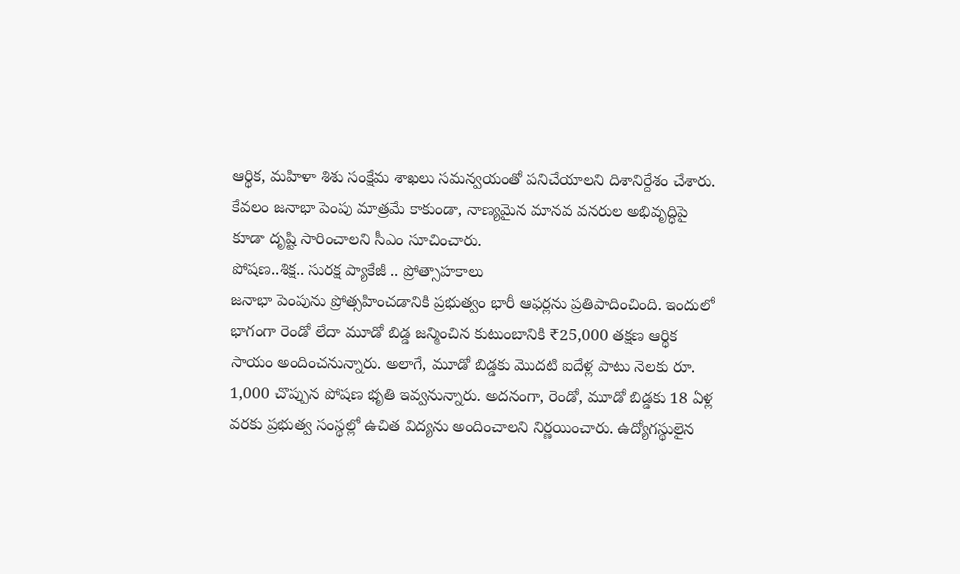ఆర్థిక, మహిళా శిశు సంక్షేమ శాఖలు సమన్వయంతో పనిచేయాలని దిశానిర్దేశం చేశారు. కేవలం జనాభా పెంపు మాత్రమే కాకుండా, నాణ్యమైన మానవ వనరుల అభివృద్ధిపై కూడా దృష్టి సారించాలని సీఎం సూచించారు.
పోషణ..శిక్ష.. సురక్ష ప్యాకేజీ .. ప్రోత్సాహకాలు
జనాభా పెంపును ప్రోత్సహించడానికి ప్రభుత్వం భారీ ఆఫర్లను ప్రతిపాదించింది. ఇందులో భాగంగా రెండో లేదా మూడో బిడ్డ జన్మించిన కుటుంబానికి ₹25,000 తక్షణ ఆర్థిక సాయం అందించనున్నారు. అలాగే, మూడో బిడ్డకు మొదటి ఐదేళ్ల పాటు నెలకు రూ. 1,000 చొప్పున పోషణ భృతి ఇవ్వనున్నారు. అదనంగా, రెండో, మూడో బిడ్డకు 18 ఏళ్ల వరకు ప్రభుత్వ సంస్థల్లో ఉచిత విద్యను అందించాలని నిర్ణయించారు. ఉద్యోగస్థులైన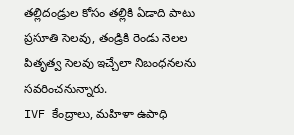తల్లిదండ్రుల కోసం తల్లికి ఏడాది పాటు ప్రసూతి సెలవు, తండ్రికి రెండు నెలల పితృత్వ సెలవు ఇచ్చేలా నిబంధనలను సవరించనున్నారు.
IVF కేంద్రాలు, మహిళా ఉపాధి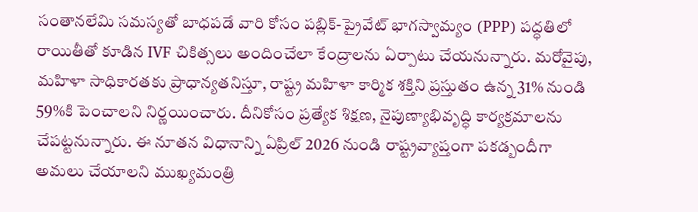సంతానలేమి సమస్యతో బాధపడే వారి కోసం పబ్లిక్-ప్రైవేట్ భాగస్వామ్యం (PPP) పద్ధతిలో రాయితీతో కూడిన IVF చికిత్సలు అందించేలా కేంద్రాలను ఏర్పాటు చేయనున్నారు. మరోవైపు, మహిళా సాధికారతకు ప్రాధాన్యతనిస్తూ, రాష్ట్ర మహిళా కార్మిక శక్తిని ప్రస్తుతం ఉన్న 31% నుండి 59%కి పెంచాలని నిర్ణయించారు. దీనికోసం ప్రత్యేక శిక్షణ, నైపుణ్యాభివృద్ధి కార్యక్రమాలను చేపట్టనున్నారు. ఈ నూతన విధానాన్ని ఏప్రిల్ 2026 నుండి రాష్ట్రవ్యాప్తంగా పకడ్బందీగా అమలు చేయాలని ముఖ్యమంత్రి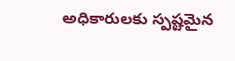అధికారులకు స్పష్టమైన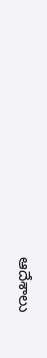ఆదేశాలు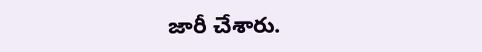జారీ చేశారు.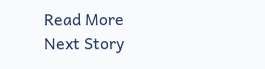Read More
Next Story